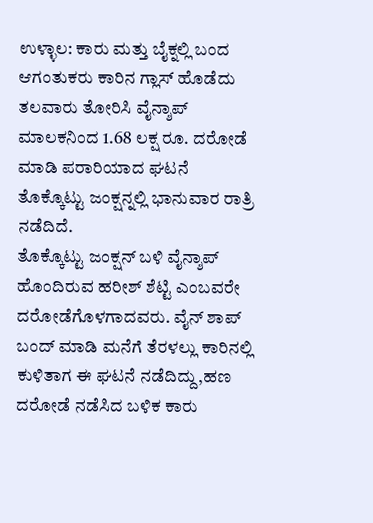ಉಳ್ಳಾಲ: ಕಾರು ಮತ್ತು ಬೈಕ್ನಲ್ಲಿ ಬಂದ ಆಗಂತುಕರು ಕಾರಿನ ಗ್ಲಾಸ್ ಹೊಡೆದು ತಲವಾರು ತೋರಿಸಿ ವೈನ್ಶಾಪ್ ಮಾಲಕನಿಂದ 1.68 ಲಕ್ಷ ರೂ. ದರೋಡೆ ಮಾಡಿ ಪರಾರಿಯಾದ ಘಟನೆ ತೊಕ್ಕೊಟ್ಟು ಜಂಕ್ಷನ್ನಲ್ಲಿ ಭಾನುವಾರ ರಾತ್ರಿ ನಡೆದಿದೆ.
ತೊಕ್ಕೊಟ್ಟು ಜಂಕ್ಷನ್ ಬಳಿ ವೈನ್ಶಾಪ್ ಹೊಂದಿರುವ ಹರೀಶ್ ಶೆಟ್ಟಿ ಎಂಬವರೇ ದರೋಡೆಗೊಳಗಾದವರು. ವೈನ್ ಶಾಪ್ ಬಂದ್ ಮಾಡಿ ಮನೆಗೆ ತೆರಳಲ್ಲು ಕಾರಿನಲ್ಲಿ ಕುಳಿತಾಗ ಈ ಘಟನೆ ನಡೆದಿದ್ದು,ಹಣ ದರೋಡೆ ನಡೆಸಿದ ಬಳಿಕ ಕಾರು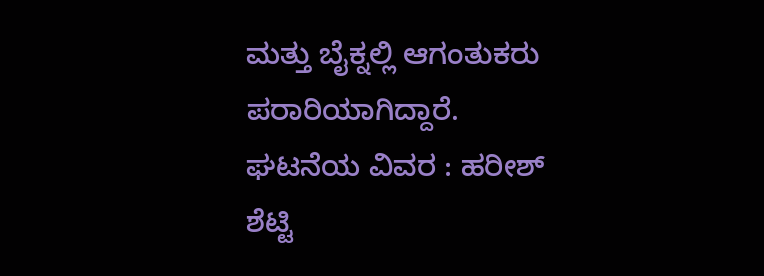ಮತ್ತು ಬೈಕ್ನಲ್ಲಿ ಆಗಂತುಕರು ಪರಾರಿಯಾಗಿದ್ದಾರೆ.
ಘಟನೆಯ ವಿವರ : ಹರೀಶ್ ಶೆಟ್ಟಿ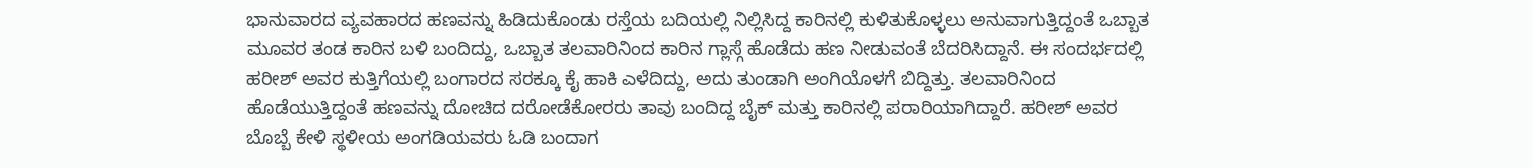ಭಾನುವಾರದ ವ್ಯವಹಾರದ ಹಣವನ್ನು ಹಿಡಿದುಕೊಂಡು ರಸ್ತೆಯ ಬದಿಯಲ್ಲಿ ನಿಲ್ಲಿಸಿದ್ದ ಕಾರಿನಲ್ಲಿ ಕುಳಿತುಕೊಳ್ಳಲು ಅನುವಾಗುತ್ತಿದ್ದಂತೆ ಒಬ್ಬಾತ ಮೂವರ ತಂಡ ಕಾರಿನ ಬಳಿ ಬಂದಿದ್ದು, ಒಬ್ಬಾತ ತಲವಾರಿನಿಂದ ಕಾರಿನ ಗ್ಲಾಸ್ಗೆ ಹೊಡೆದು ಹಣ ನೀಡುವಂತೆ ಬೆದರಿಸಿದ್ದಾನೆ. ಈ ಸಂದರ್ಭದಲ್ಲಿ ಹರೀಶ್ ಅವರ ಕುತ್ತಿಗೆಯಲ್ಲಿ ಬಂಗಾರದ ಸರಕ್ಕೂ ಕೈ ಹಾಕಿ ಎಳೆದಿದ್ದು, ಅದು ತುಂಡಾಗಿ ಅಂಗಿಯೊಳಗೆ ಬಿದ್ದಿತ್ತು. ತಲವಾರಿನಿಂದ ಹೊಡೆಯುತ್ತಿದ್ದಂತೆ ಹಣವನ್ನು ದೋಚಿದ ದರೋಡೆಕೋರರು ತಾವು ಬಂದಿದ್ದ ಬೈಕ್ ಮತ್ತು ಕಾರಿನಲ್ಲಿ ಪರಾರಿಯಾಗಿದ್ದಾರೆ. ಹರೀಶ್ ಅವರ ಬೊಬ್ಬೆ ಕೇಳಿ ಸ್ಥಳೀಯ ಅಂಗಡಿಯವರು ಓಡಿ ಬಂದಾಗ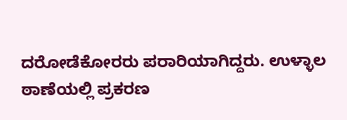ದರೋಡೆಕೋರರು ಪರಾರಿಯಾಗಿದ್ದರು. ಉಳ್ಳಾಲ ಠಾಣೆಯಲ್ಲಿ ಪ್ರಕರಣ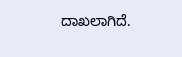ದಾಖಲಾಗಿದೆ.